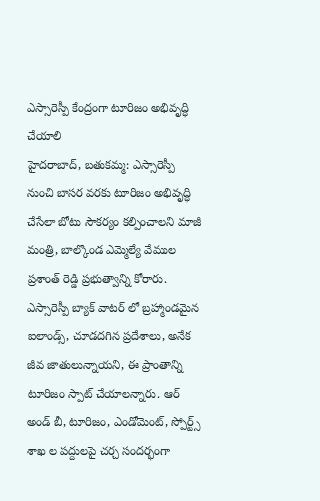ఎస్సారెస్పీ కేంద్రంగా టూరిజం అభివృద్ధి చేయాలి
హైదరాబాద్, బతుకమ్మ: ఎస్సారెస్పీ నుంచి బాసర వరకు టూరిజం అభివృద్ధి చేసేలా బోటు సౌకర్యం కల్పించాలని మాజీ మంత్రి, బాల్కొండ ఎమ్మెల్యే వేముల ప్రశాంత్ రెడ్డి ప్రభుత్వాన్ని కోరారు. ఎస్సారెస్పీ బ్యాక్ వాటర్ లో బ్రహ్మాండమైన ఐలాండ్స్, చూడదగిన ప్రదేశాలు, అనేక జీవ జాతులున్నాయని, ఈ ప్రాంతాన్ని టూరిజం స్పాట్ చేయాలన్నారు. ఆర్ అండ్ బీ, టూరిజం, ఎండోమెంట్, స్పోర్ట్స్ శాఖ ల పద్దులపై చర్చ సందర్భంగా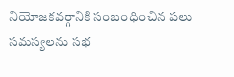నియోజకవర్గానికి సంబంధించిన పలు సమస్యలను సభ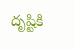దృష్టికి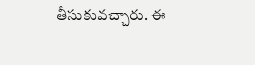తీసుకువచ్చారు. ఈ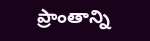ప్రాంతాన్ని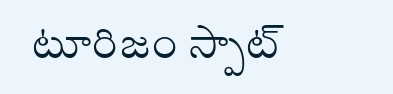టూరిజం స్పాట్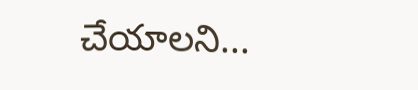చేయాలని...